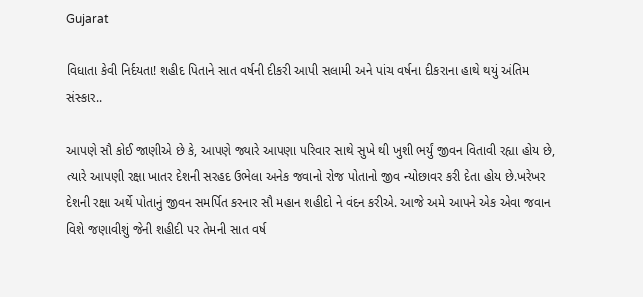Gujarat

વિધાતા કેવી નિર્દયતા! શહીદ પિતાને સાત વર્ષની દીકરી આપી સલામી અને પાંચ વર્ષના દીકરાના હાથે થયું અંતિમ સંસ્કાર..

આપણે સૌ કોઈ જાણીએ છે કે, આપણે જ્યારે આપણા પરિવાર સાથે સુખે થી ખુશી ભર્યું જીવન વિતાવી રહ્યા હોય છે, ત્યારે આપણી રક્ષા ખાતર દેશની સરહદ ઉભેલા અનેક જવાનો રોજ પોતાનો જીવ ન્યોછાવર કરી દેતા હોય છે.ખરેખર દેશની રક્ષા અર્થે પોતાનું જીવન સમર્પિત કરનાર સૌ મહાન શહીદો ને વંદન કરીએ. આજે અમે આપને એક એવા જવાન વિશે જણાવીશું જેની શહીદી પર તેમની સાત વર્ષ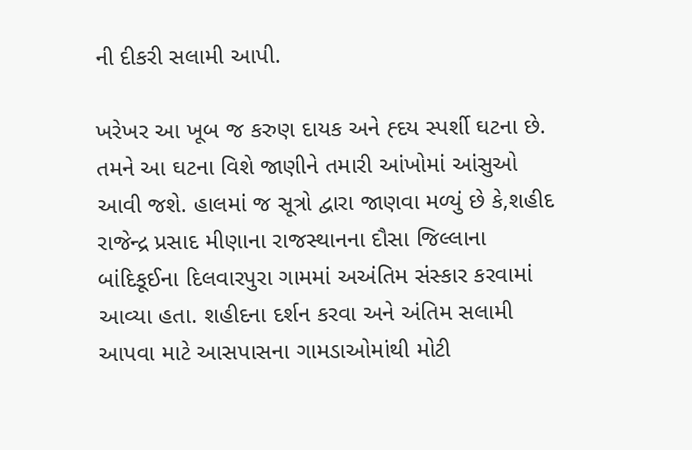ની દીકરી સલામી આપી.

ખરેખર આ ખૂબ જ કરુણ દાયક અને હ્દય સ્પર્શી ઘટના છે. તમને આ ઘટના વિશે જાણીને તમારી આંખોમાં આંસુઓ આવી જશે. હાલમાં જ સૂત્રો દ્વારા જાણવા મળ્યું છે કે,શહીદ રાજેન્દ્ર પ્રસાદ મીણાના રાજસ્થાનના દૌસા જિલ્લાના બાંદિકૂઈના દિલવારપુરા ગામમાં અઅંતિમ સંસ્કાર કરવામાં આવ્યા હતા. શહીદના દર્શન કરવા અને અંતિમ સલામી આપવા માટે આસપાસના ગામડાઓમાંથી મોટી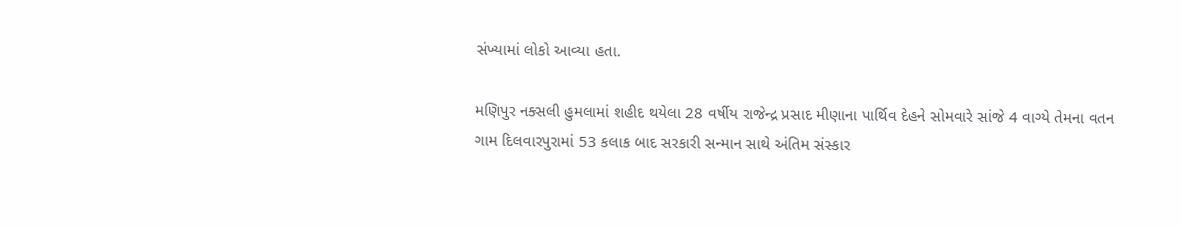સંખ્યામાં લોકો આવ્યા હતા.

મણિપુર નક્સલી હુમલામાં શહીદ થયેલા 28 વર્ષીય રાજેન્દ્ર પ્રસાદ મીણાના પાર્થિવ દેહને સોમવારે સાંજે 4 વાગ્યે તેમના વતન ગામ દિલવારપુરામાં 53 કલાક બાદ સરકારી સન્માન સાથે અંતિમ સંસ્કાર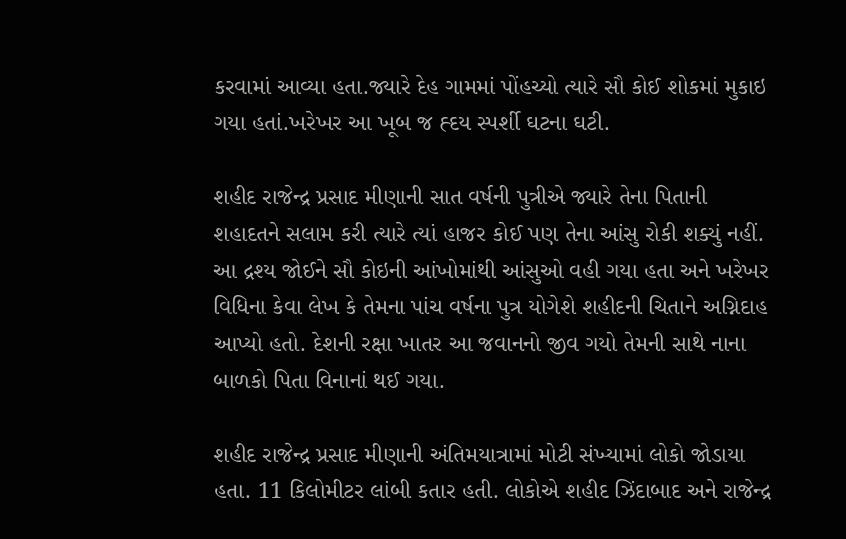કરવામાં આવ્યા હતા.જ્યારે દેહ ગામમાં પોંહચ્યો ત્યારે સૌ કોઈ શોકમાં મુકાઇ ગયા હતાં.ખરેખર આ ખૂબ જ હ્દય સ્પર્શી ઘટના ઘટી.

શહીદ રાજેન્દ્ર પ્રસાદ મીણાની સાત વર્ષની પુત્રીએ જ્યારે તેના પિતાની શહાદતને સલામ કરી ત્યારે ત્યાં હાજર કોઈ પણ તેના આંસુ રોકી શક્યું નહીં. આ દ્રશ્ય જોઈને સૌ કોઇની આંખોમાંથી આંસુઓ વહી ગયા હતા અને ખરેખર વિધિના કેવા લેખ કે તેમના પાંચ વર્ષના પુત્ર યોગેશે શહીદની ચિતાને અગ્નિદાહ આપ્યો હતો. દેશની રક્ષા ખાતર આ જવાનનો જીવ ગયો તેમની સાથે નાના બાળકો પિતા વિનાનાં થઈ ગયા.

શહીદ રાજેન્દ્ર પ્રસાદ મીણાની અંતિમયાત્રામાં મોટી સંખ્યામાં લોકો જોડાયા હતા. 11 કિલોમીટર લાંબી કતાર હતી. લોકોએ શહીદ ઝિંદાબાદ અને રાજેન્દ્ર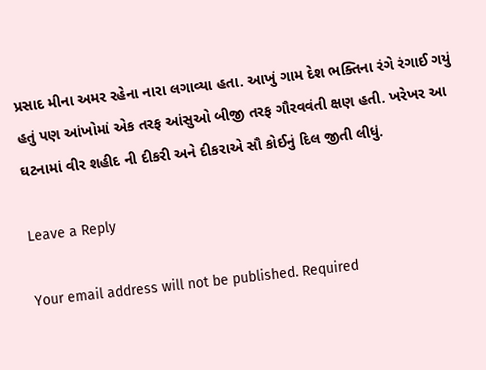પ્રસાદ મીના અમર રહેના નારા લગાવ્યા હતા. આખું ગામ દેશ ભક્તિના રંગે રંગાઈ ગયું હતું પણ આંખોમાં એક તરફ આંસુઓ બીજી તરફ ગૌરવવંતી ક્ષણ હતી. ખરેખર આ ઘટનામાં વીર શહીદ ની દીકરી અને દીકરાએ સૌ કોઈનું દિલ જીતી લીધું.

Leave a Reply

Your email address will not be published. Required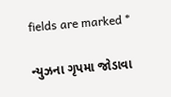fields are marked *

ન્યુઝના ગૃપમા જોડાવા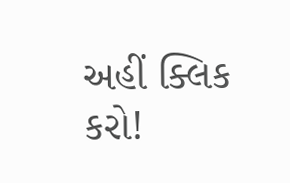અહીં ક્લિક કરો!